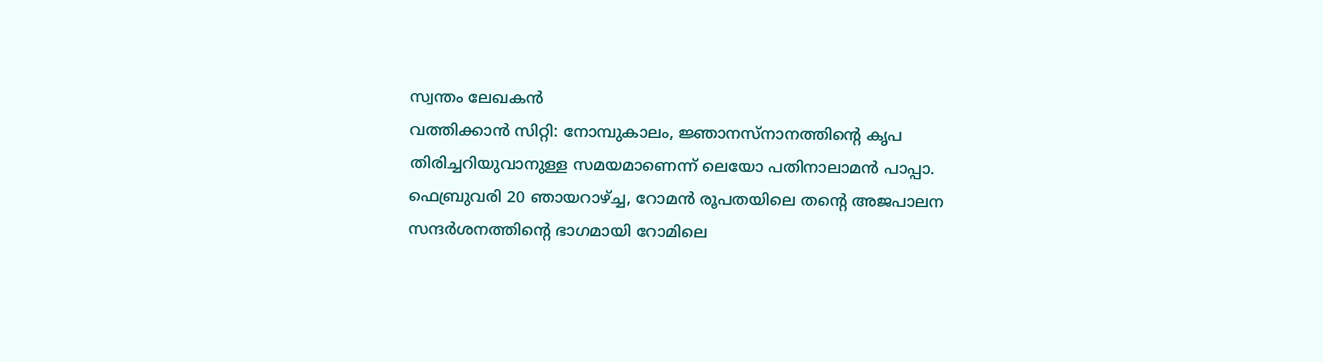സ്വന്തം ലേഖകൻ
വത്തിക്കാൻ സിറ്റി: നോമ്പുകാലം, ജ്ഞാനസ്നാനത്തിന്റെ കൃപ തിരിച്ചറിയുവാനുള്ള സമയമാണെന്ന് ലെയോ പതിനാലാമൻ പാപ്പാ. ഫെബ്രുവരി 20 ഞായറാഴ്ച്ച, റോമൻ രൂപതയിലെ തന്റെ അജപാലന സന്ദർശനത്തിന്റെ ഭാഗമായി റോമിലെ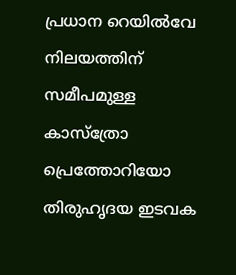പ്രധാന റെയിൽവേ നിലയത്തിന് സമീപമുള്ള കാസ്ത്രോ പ്രെത്തോറിയോ തിരുഹൃദയ ഇടവക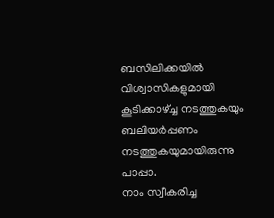ബസിലിക്കയിൽ വിശ്വാസികളുമായി കൂടിക്കാഴ്ച്ച നടത്തുകയും ബലിയർപ്പണം നടത്തുകയുമായിരുന്നു പാപ്പാ.
നാം സ്വീകരിച്ച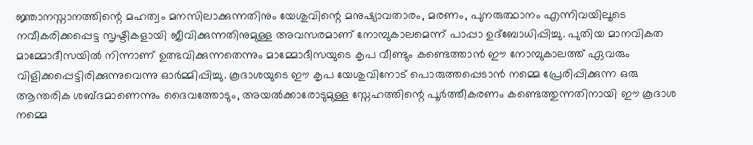ജ്ഞാനസ്നാനത്തിന്റെ മഹത്വം മനസിലാക്കുന്നതിനും യേശുവിന്റെ മനുഷ്യാവതാരം, മരണം, പുനരുത്ഥാനം എന്നിവയിലൂടെ നവീകരിക്കപ്പെട്ട സൃഷ്ടികളായി ജീവിക്കുന്നതിനുമുള്ള അവസരമാണ് നോമ്പുകാലമെന്ന് പാപ്പാ ഉദ്ബോധിപ്പിച്ചു. പുതിയ മാനവികത മാമ്മോദീസയിൽ നിന്നാണ് ഉത്ഭവിക്കുന്നതെന്നും മാമ്മോദീസയുടെ കൃപ വീണ്ടും കണ്ടെത്താൻ ഈ നോമ്പുകാലത്ത് ഏവരും വിളിക്കപ്പെട്ടിരിക്കുന്നുവെന്നു ഓർമ്മിപ്പിച്ചു. കൂദാശയുടെ ഈ കൃപ യേശുവിനോട് പൊരുത്തപ്പെടാൻ നമ്മെ പ്രേരിപ്പിക്കുന്ന ഒരു ആന്തരിക ശബ്ദമാണെന്നും ദൈവത്തോടും, അയൽക്കാരോടുമുള്ള സ്നേഹത്തിന്റെ പൂർത്തീകരണം കണ്ടെത്തുന്നതിനായി ഈ കൂദാശ നമ്മെ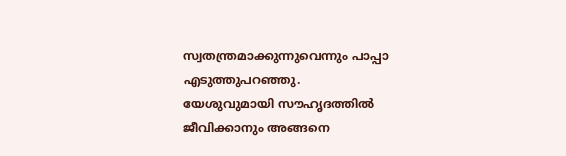സ്വതന്ത്രമാക്കുന്നുവെന്നും പാപ്പാ എടുത്തുപറഞ്ഞു.
യേശുവുമായി സൗഹൃദത്തിൽ ജീവിക്കാനും അങ്ങനെ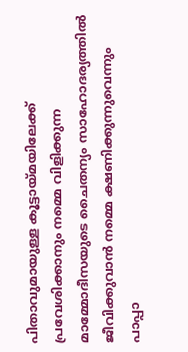പിതാവുമായുള്ള കൂട്ടായ്മയിലേക്ക് പ്രവേശിക്കാനും നമ്മെ വിളിക്കുന്ന മാമ്മോദീസയുടെ ചൈതന്യം സാഹോദര്യത്തിൽ ജീവിക്കുവാൻ നമ്മെ ക്ഷണിക്കുന്നുവെന്നും പാപ്പാ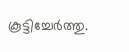കൂട്ടിച്ചേർത്തു.